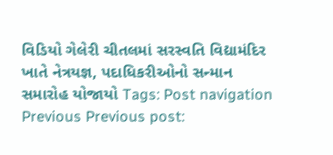વિડિયો ગેલેરી ચીતલમાં સરસ્વતિ વિદ્યામંદિર ખાતે નેત્રયજ્ઞ, પદાધિકરીઓનો સન્માન સમારોહ યોજાયો Tags: Post navigation Previous Previous post: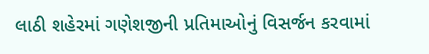લાઠી શહેરમાં ગણેશજીની પ્રતિમાઓનું વિસર્જન કરવામાં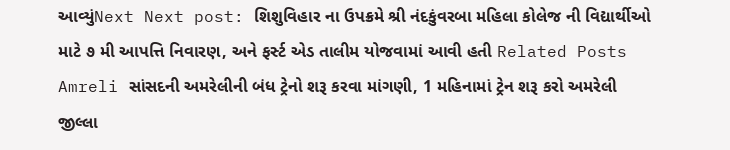આવ્યુંNext Next post: શિશુવિહાર ના ઉપક્રમે શ્રી નંદકુંવરબા મહિલા કોલેજ ની વિદ્યાર્થીઓ માટે ૭ મી આપત્તિ નિવારણ, અને ફર્સ્ટ એડ તાલીમ યોજવામાં આવી હતી Related Posts Amreli સાંસદની અમરેલીની બંધ ટ્રેનો શરૂ કરવા માંગણી, 1 મહિનામાં ટ્રેન શરૂ કરો અમરેલી જીલ્લા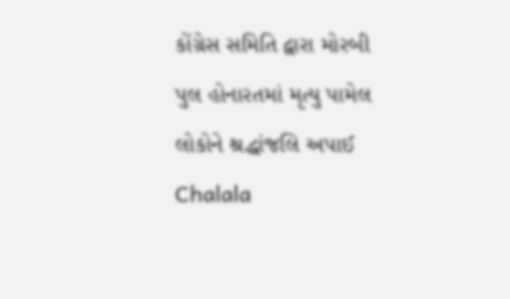કોંગ્રેસ સમિતિ દ્વારા મોરબી પુલ હોનારતમાં મૃત્યુ પામેલ લોકોને શ્રદ્ધાંજલિ અપાઈ Chalala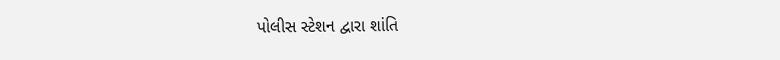પોલીસ સ્ટેશન દ્વારા શાંતિ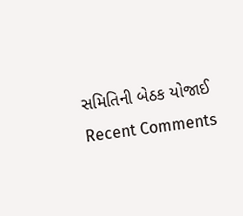સમિતિની બેઠક યોજાઈ
Recent Comments